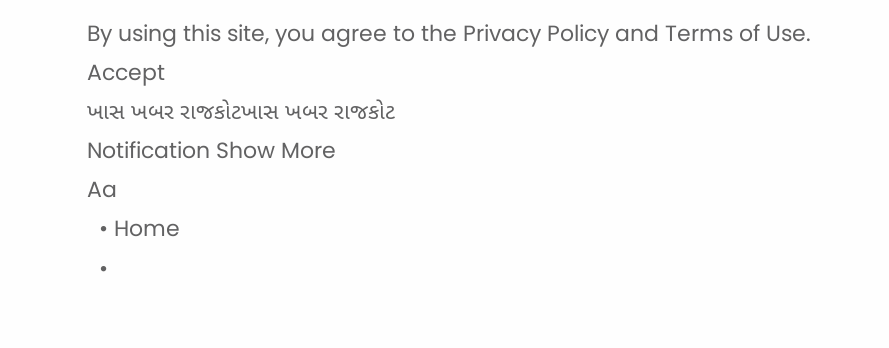By using this site, you agree to the Privacy Policy and Terms of Use.
Accept
ખાસ ખબર રાજકોટખાસ ખબર રાજકોટ
Notification Show More
Aa
  • Home
  •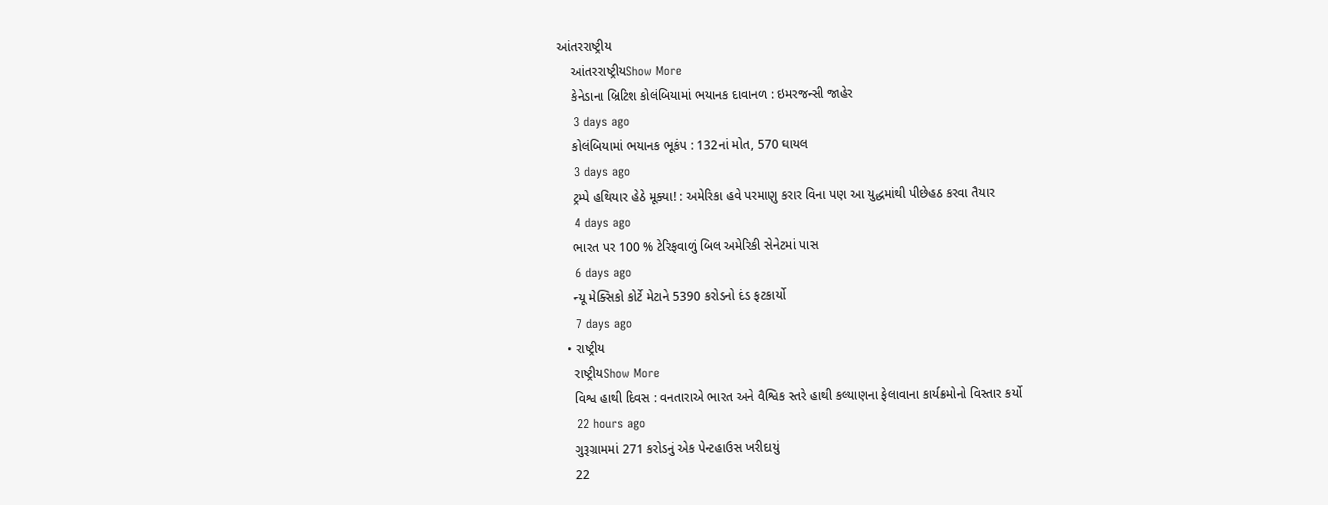આંતરરાષ્ટ્રીય
    આંતરરાષ્ટ્રીયShow More
    કેનેડાના બ્રિટિશ કોલંબિયામાં ભયાનક દાવાનળ : ઇમરજન્સી જાહેર
    3 days ago
    કોલંબિયામાં ભયાનક ભૂકંપ : 132નાં મોત, 570 ઘાયલ
    3 days ago
    ટ્રમ્પે હથિયાર હેઠે મૂક્યા! : અમેરિકા હવે પરમાણુ કરાર વિના પણ આ યુદ્ધમાંથી પીછેહઠ કરવા તૈયાર
    4 days ago
    ભારત પર 100 % ટેરિફવાળું બિલ અમેરિકી સેનેટમાં પાસ
    6 days ago
    ન્યૂ મેક્સિકો કોર્ટે મેટાને 5390 કરોડનો દંડ ફટકાર્યો
    7 days ago
  • રાષ્ટ્રીય
    રાષ્ટ્રીયShow More
    વિશ્વ હાથી દિવસ : વનતારાએ ભારત અને વૈશ્વિક સ્તરે હાથી કલ્યાણના ફેલાવાના કાર્યક્રમોનો વિસ્તાર કર્યો
    22 hours ago
    ગુરૂગ્રામમાં 271 કરોડનું એક પેન્ટહાઉસ ખરીદાયું
    22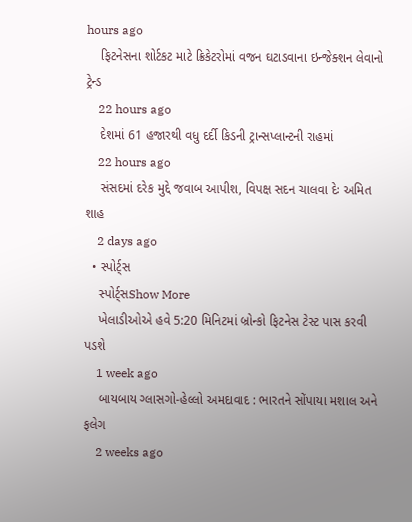hours ago
    ફિટનેસના શોર્ટકટ માટે ક્રિકેટરોમાં વજન ઘટાડવાના ઇન્જેક્શન લેવાનો ટ્રેન્ડ
    22 hours ago
    દેશમાં 61 હજારથી વધુ દર્દી કિડની ટ્રાન્સપ્લાન્ટની રાહમાં
    22 hours ago
    સંસદમાં દરેક મુદ્દે જવાબ આપીશ, વિપક્ષ સદન ચાલવા દેઃ અમિત શાહ
    2 days ago
  • સ્પોર્ટ્સ
    સ્પોર્ટ્સShow More
    ખેલાડીઓએ હવે 5:20 મિનિટમાં બ્રોન્કો ફિટનેસ ટેસ્ટ પાસ કરવી પડશે
    1 week ago
    બાયબાય ગ્લાસગો-હેલ્લો અમદાવાદ : ભારતને સોંપાયા મશાલ અને ફલેગ
    2 weeks ago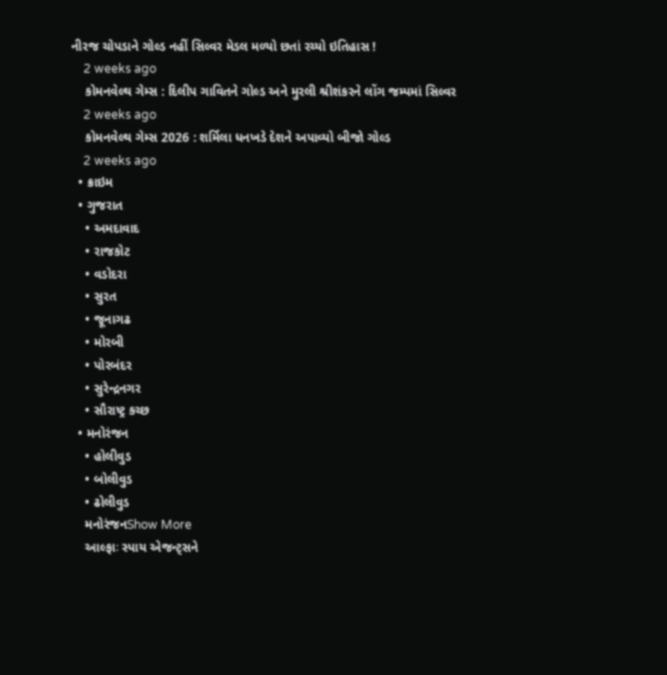નીરજ ચોપડાને ગોલ્ડ નહીં સિલ્વર મેડલ મળ્યો છતાં રચ્યો ઇતિહાસ !
    2 weeks ago
    કોમનવેલ્થ ગેમ્સ : દિલીપ ગાવિતને ગોલ્ડ અને મુરલી શ્રીશંકરને લોંગ જમ્પમાં સિલ્વર
    2 weeks ago
    કોમનવેલ્થ ગેમ્સ 2026 : શર્મિલા ધનખડે દેશને અપાવ્યો બીજો ગોલ્ડ
    2 weeks ago
  • ક્રાઇમ
  • ગુજરાત
    • અમદાવાદ
    • રાજકોટ
    • વડોદરા
    • સુરત
    • જૂનાગઢ
    • મોરબી
    • પોરબંદર
    • સુરેન્દ્રનગર
    • સૌરાષ્ટ્ર કચ્છ
  • મનોરંજન
    • હોલીવુડ
    • બોલીવુડ
    • ઢોલીવુડ
    મનોરંજનShow More
    આલ્ફાઃ સ્પાય એજન્ટ્સને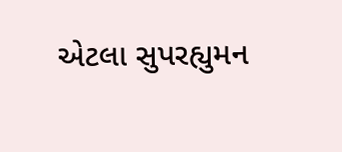એટલા સુપરહ્યુમન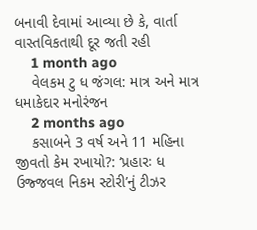બનાવી દેવામાં આવ્યા છે કે, વાર્તા વાસ્તવિકતાથી દૂર જતી રહી
    1 month ago
    વેલકમ ટુ ધ જંગલ: માત્ર અને માત્ર ધમાકેદાર મનોરંજન
    2 months ago
    કસાબને 3 વર્ષ અને 11 મહિના જીવતો કેમ રખાયો?: ‘પ્રહારઃ ધ ઉજ્જવલ નિકમ સ્ટોરી’નું ટીઝર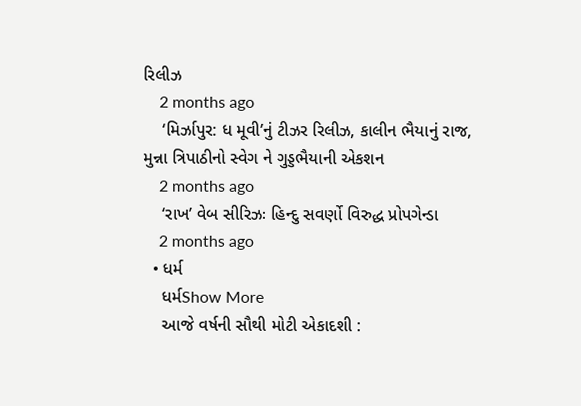રિલીઝ
    2 months ago
    ‘મિર્ઝાપુર: ધ મૂવી’નું ટીઝર રિલીઝ, કાલીન ભૈયાનું રાજ, મુન્ના ત્રિપાઠીનો સ્વેગ ને ગુડ્ડભૈયાની એકશન
    2 months ago
    ‘રાખ’ વેબ સીરિઝઃ હિન્દુ સવર્ણો વિરુદ્ધ પ્રોપગેન્ડા
    2 months ago
  • ધર્મ
    ધર્મShow More
    આજે વર્ષની સૌથી મોટી એકાદશી :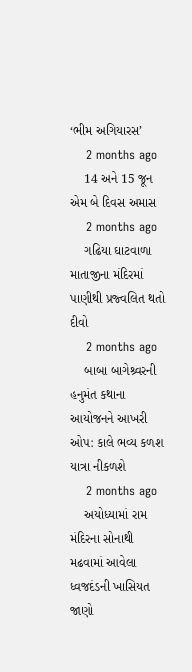‘ભીમ અગિયારસ’
    2 months ago
    14 અને 15 જૂન એમ બે દિવસ અમાસ
    2 months ago
    ગઢિયા ઘાટવાળા માતાજીના મંદિરમાં પાણીથી પ્રજ્વલિત થતો દીવો
    2 months ago
    બાબા બાગેશ્ર્વરની હનુમંત કથાના આયોજનને આખરી ઓપ: કાલે ભવ્ય કળશ યાત્રા નીકળશે
    2 months ago
    અયોધ્યામાં રામ મંદિરના સોનાથી મઢવામાં આવેલા ધ્વજદંડની ખાસિયત જાણો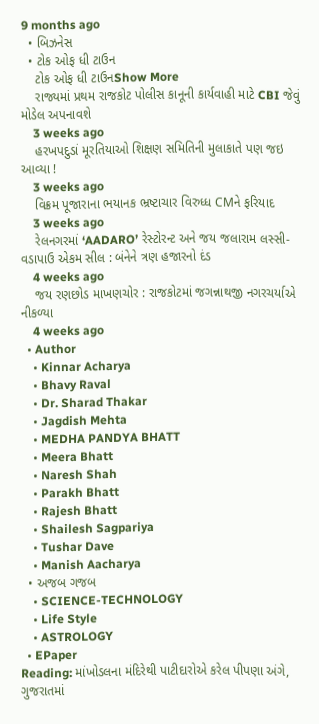9 months ago
  • બિઝનેસ
  • ટોક ઓફ ધી ટાઉન
    ટોક ઓફ ધી ટાઉનShow More
    રાજ્યમાં પ્રથમ રાજકોટ પોલીસ કાનૂની કાર્યવાહી માટે CBI જેવું મોડેલ અપનાવશે
    3 weeks ago
    હરખપદુડાં મૂરતિયાઓ શિક્ષણ સમિતિની મુલાકાતે પણ જઇ આવ્યા !
    3 weeks ago
    વિક્રમ પૂજારાના ભયાનક ભ્રષ્ટાચાર વિરુધ્ધ CMને ફરિયાદ
    3 weeks ago
    રેલનગરમાં ‘AADARO’ રેસ્ટોરન્ટ અને જય જલારામ લસ્સી-વડાપાઉ એકમ સીલ : બંનેને ત્રણ હજારનો દંડ
    4 weeks ago
    જય રણછોડ માખણચોર : રાજકોટમાં જગન્નાથજી નગરચર્યાએ નીકળ્યા
    4 weeks ago
  • Author
    • Kinnar Acharya
    • Bhavy Raval
    • Dr. Sharad Thakar
    • Jagdish Mehta
    • MEDHA PANDYA BHATT
    • Meera Bhatt
    • Naresh Shah
    • Parakh Bhatt
    • Rajesh Bhatt
    • Shailesh Sagpariya
    • Tushar Dave
    • Manish Aacharya
  • અજબ ગજબ
    • SCIENCE-TECHNOLOGY
    • Life Style
    • ASTROLOGY
  • EPaper
Reading: માંખોડલના મંદિરેથી પાટીદારોએ કરેલ પીપણા અંગે, ગુજરાતમાં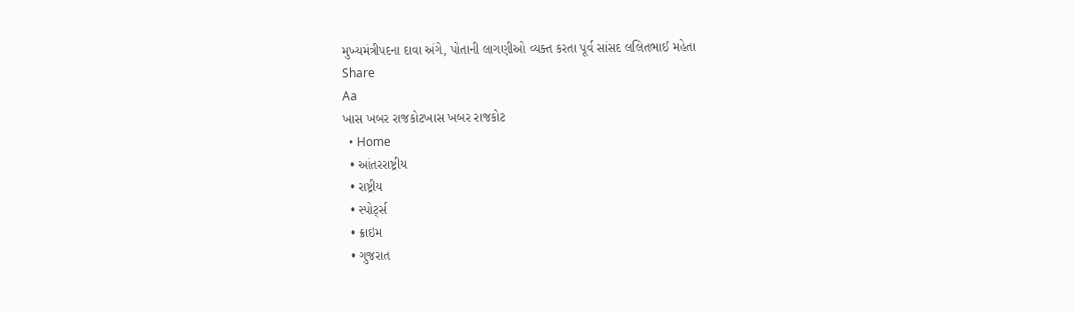મુખ્યમંત્રીપદના દાવા અંગે, પોતાની લાગણીઓ વ્યક્ત કરતા પૂર્વ સાંસદ લલિતભાઈ મહેતા
Share
Aa
ખાસ ખબર રાજકોટખાસ ખબર રાજકોટ
  • Home
  • આંતરરાષ્ટ્રીય
  • રાષ્ટ્રીય
  • સ્પોર્ટ્સ
  • ક્રાઇમ
  • ગુજરાત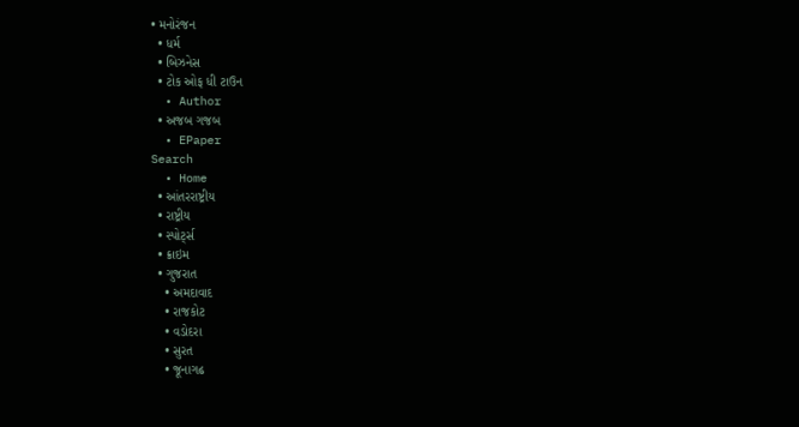• મનોરંજન
  • ધર્મ
  • બિઝનેસ
  • ટોક ઓફ ધી ટાઉન
  • Author
  • અજબ ગજબ
  • EPaper
Search
  • Home
  • આંતરરાષ્ટ્રીય
  • રાષ્ટ્રીય
  • સ્પોર્ટ્સ
  • ક્રાઇમ
  • ગુજરાત
    • અમદાવાદ
    • રાજકોટ
    • વડોદરા
    • સુરત
    • જૂનાગઢ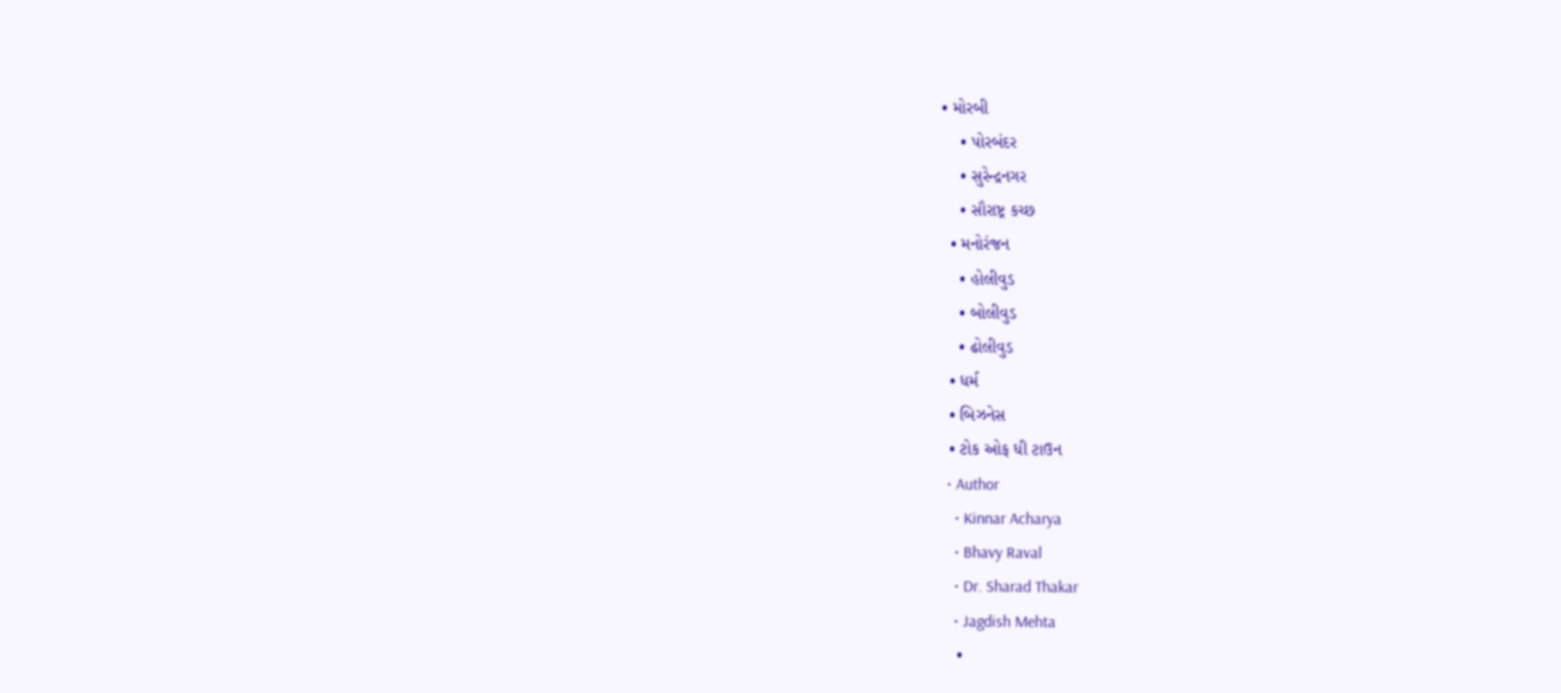• મોરબી
    • પોરબંદર
    • સુરેન્દ્રનગર
    • સૌરાષ્ટ્ર કચ્છ
  • મનોરંજન
    • હોલીવુડ
    • બોલીવુડ
    • ઢોલીવુડ
  • ધર્મ
  • બિઝનેસ
  • ટોક ઓફ ધી ટાઉન
  • Author
    • Kinnar Acharya
    • Bhavy Raval
    • Dr. Sharad Thakar
    • Jagdish Mehta
    •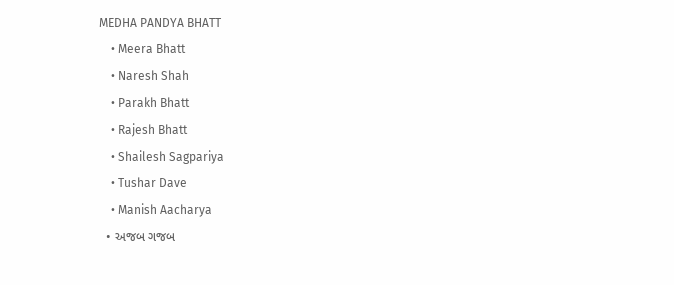MEDHA PANDYA BHATT
    • Meera Bhatt
    • Naresh Shah
    • Parakh Bhatt
    • Rajesh Bhatt
    • Shailesh Sagpariya
    • Tushar Dave
    • Manish Aacharya
  • અજબ ગજબ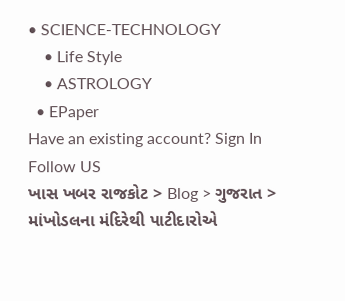• SCIENCE-TECHNOLOGY
    • Life Style
    • ASTROLOGY
  • EPaper
Have an existing account? Sign In
Follow US
ખાસ ખબર રાજકોટ > Blog > ગુજરાત > માંખોડલના મંદિરેથી પાટીદારોએ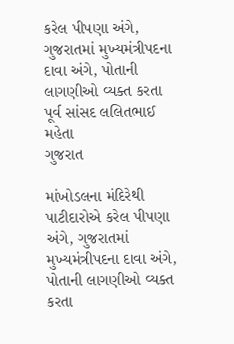કરેલ પીપણા અંગે, ગુજરાતમાં મુખ્યમંત્રીપદના દાવા અંગે, પોતાની લાગણીઓ વ્યક્ત કરતા પૂર્વ સાંસદ લલિતભાઈ મહેતા
ગુજરાત

માંખોડલના મંદિરેથી પાટીદારોએ કરેલ પીપણા અંગે, ગુજરાતમાં મુખ્યમંત્રીપદના દાવા અંગે, પોતાની લાગણીઓ વ્યક્ત કરતા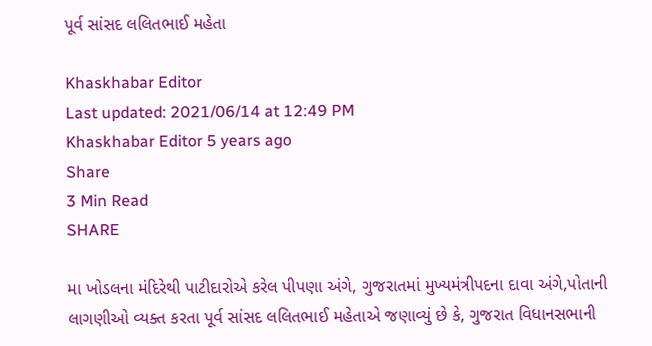પૂર્વ સાંસદ લલિતભાઈ મહેતા

Khaskhabar Editor
Last updated: 2021/06/14 at 12:49 PM
Khaskhabar Editor 5 years ago
Share
3 Min Read
SHARE

મા ખોડલના મંદિરેથી પાટીદારોએ કરેલ પીપણા અંગે, ગુજરાતમાં મુખ્યમંત્રીપદના દાવા અંગે,પોતાની લાગણીઓ વ્યક્ત કરતા પૂર્વ સાંસદ લલિતભાઈ મહેતાએ જણાવ્યું છે કે, ગુજરાત વિધાનસભાની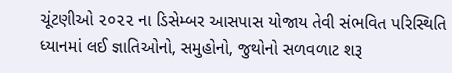ચૂંટણીઓ ૨૦૨૨ ના ડિસેમ્બર આસપાસ યોજાય તેવી સંભવિત પરિસ્થિતિ ધ્યાનમાં લઈ જ્ઞાતિઓનો, સમુહોનો, જુથોનો સળવળાટ શરૂ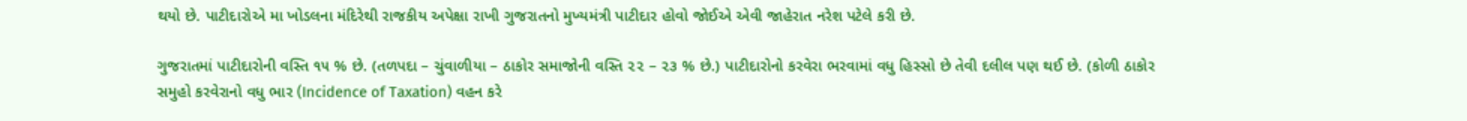થયો છે. પાટીદારોએ મા ખોડલના મંદિરેથી રાજકીય અપેક્ષા રાખી ગુજરાતનો મુખ્યમંત્રી પાટીદાર હોવો જોઈએ એવી જાહેરાત નરેશ પટેલે કરી છે.

ગુજરાતમાં પાટીદારોની વસ્તિ ૧૫ % છે. (તળપદા – ચુંવાળીયા – ઠાકોર સમાજોની વસ્તિ ૨૨ – ૨૩ % છે.) પાટીદારોનો કરવેરા ભરવામાં વધુ હિસ્સો છે તેવી દલીલ પણ થઈ છે. (કોળી ઠાકોર સમુહો કરવેરાનો વધુ ભાર (Incidence of Taxation) વહન કરે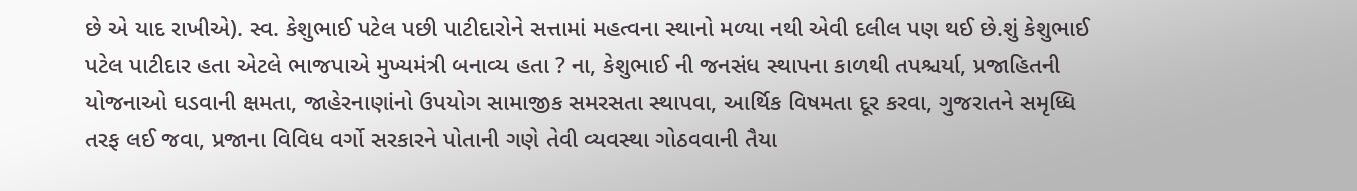છે એ યાદ રાખીએ). સ્વ. કેશુભાઈ પટેલ પછી પાટીદારોને સત્તામાં મહત્વના સ્થાનો મળ્યા નથી એવી દલીલ પણ થઈ છે.શું કેશુભાઈ પટેલ પાટીદાર હતા એટલે ભાજપાએ મુખ્યમંત્રી બનાવ્ય હતા ? ના, કેશુભાઈ ની જનસંધ સ્થાપના કાળથી તપશ્ચર્યા, પ્રજાહિતની યોજનાઓ ઘડવાની ક્ષમતા, જાહેરનાણાંનો ઉપયોગ સામાજીક સમરસતા સ્થાપવા, આર્થિક વિષમતા દૂર કરવા, ગુજરાતને સમૃધ્ધિ તરફ લઈ જવા, પ્રજાના વિવિધ વર્ગો સરકારને પોતાની ગણે તેવી વ્યવસ્થા ગોઠવવાની તૈયા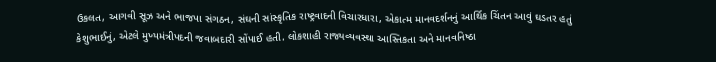ઉકલત, આગવી સૂઝ અને ભાજપા સંગઠન, સંઘની સાંસ્કૃતિક રાષ્ટ્રવાદની વિચારધારા, એકાત્મ માનવદર્શનનું આર્થિક ચિંતન આવું ઘડતર હતું કેશુભાઈનું, એટલે મુખ્યમંત્રીપદની જવાબદારી સોંપાઈ હતી. લોકશાહી રાજ્યવ્યવસ્થા આસ્તિકતા અને માનવનિષ્ઠા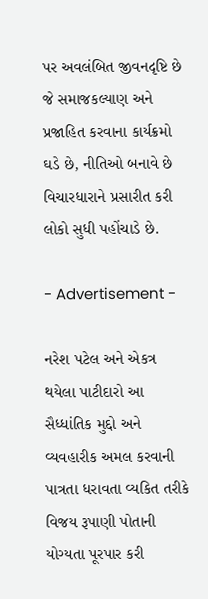પર અવલંબિત જીવનદૃષ્ટિ છે જે સમાજકલ્યાણ અને પ્રજાહિત કરવાના કાર્યક્રમો ઘડે છે, નીતિઓ બનાવે છે વિચારધારાને પ્રસારીત કરી લોકો સુધી પહોંચાડે છે.

- Advertisement -

નરેશ પટેલ અને એકત્ર થયેલા પાટીદારો આ સૈધ્ધાંતિક મુદ્દો અને વ્યવહારીક અમલ કરવાની પાત્રતા ધરાવતા વ્યકિત તરીકે વિજય રૂપાણી પોતાની યોગ્યતા પૂરપાર કરી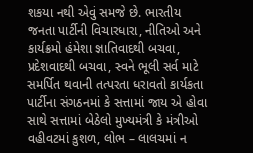શકયા નથી એવું સમજે છે. ભારતીય જનતા પાર્ટીની વિચારધારા, નીતિઓ અને કાર્યક્રમો હંમેશા જ્ઞાતિવાદથી બચવા, પ્રદેશવાદથી બચવા, સ્વને ભૂલી સર્વ માટે સમર્પિત થવાની તત્પરતા ધરાવતો કાર્યકતા પાર્ટીના સંગઠનમાં કે સત્તામાં જાય એ હોવા સાથે સત્તામાં બેઠેલો મુખ્યમંત્રી કે મંત્રીઓ વહીવટમાં કુશળ, લોભ – લાલચમાં ન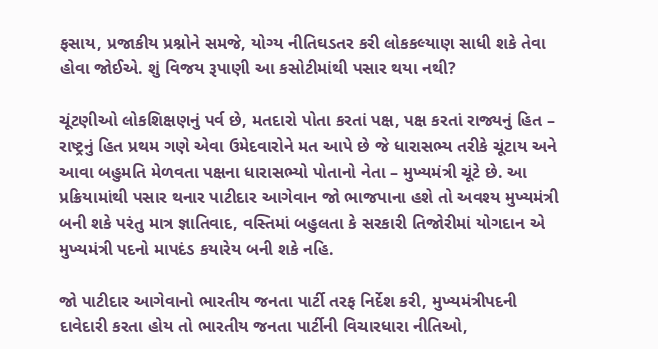ફસાય, પ્રજાકીય પ્રશ્નોને સમજે, યોગ્ય નીતિઘડતર કરી લોકકલ્યાણ સાધી શકે તેવા હોવા જોઈએ. શું વિજય રૂપાણી આ કસોટીમાંથી પસાર થયા નથી?

ચૂંટણીઓ લોકશિક્ષણનું પર્વ છે, મતદારો પોતા કરતાં પક્ષ, પક્ષ કરતાં રાજ્યનું હિત – રાષ્ટ્રનું હિત પ્રથમ ગણે એવા ઉમેદવારોને મત આપે છે જે ધારાસભ્ય તરીકે ચૂંટાય અને આવા બહુમતિ મેળવતા પક્ષના ધારાસભ્યો પોતાનો નેતા – મુખ્યમંત્રી ચૂંટે છે. આ પ્રક્રિયામાંથી પસાર થનાર પાટીદાર આગેવાન જો ભાજપાના હશે તો અવશ્ય મુખ્યમંત્રી બની શકે પરંતુ માત્ર જ્ઞાતિવાદ, વસ્તિમાં બહુલતા કે સરકારી તિજોરીમાં યોગદાન એ મુખ્યમંત્રી પદનો માપદંડ કયારેય બની શકે નહિ.

જો પાટીદાર આગેવાનો ભારતીય જનતા પાર્ટી તરફ નિર્દેશ કરી, મુખ્યમંત્રીપદની દાવેદારી કરતા હોય તો ભારતીય જનતા પાર્ટીની વિચારધારા નીતિઓ,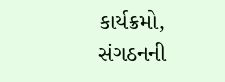કાર્યક્રમો, સંગઠનની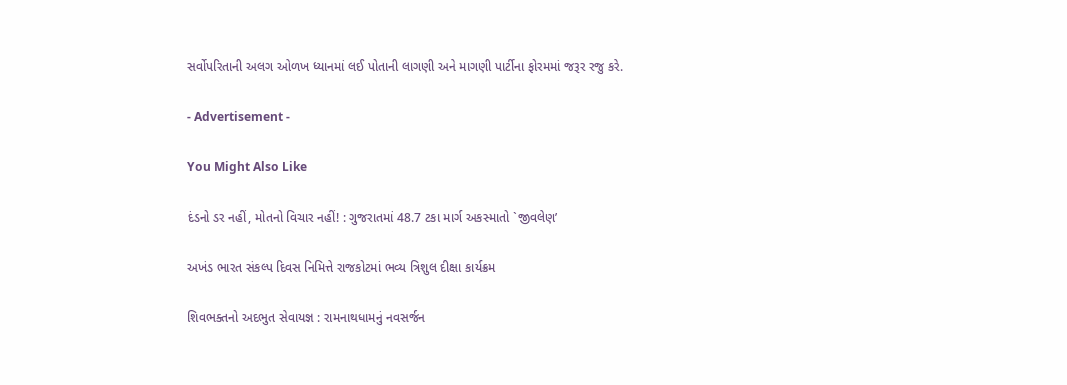સર્વોપરિતાની અલગ ઓળખ ધ્યાનમાં લઈ પોતાની લાગણી અને માગણી પાર્ટીના ફોરમમાં જરૂર રજુ કરે.

- Advertisement -

You Might Also Like

દંડનો ડર નહીં, મોતનો વિચાર નહીં! : ગુજરાતમાં 48.7 ટકા માર્ગ અકસ્માતો `જીવલેણ’

અખંડ ભારત સંકલ્પ દિવસ નિમિત્તે રાજકોટમાં ભવ્ય ત્રિશુલ દીક્ષા કાર્યક્રમ

શિવભક્તનો અદભુત સેવાયજ્ઞ : રામનાથધામનું નવસર્જન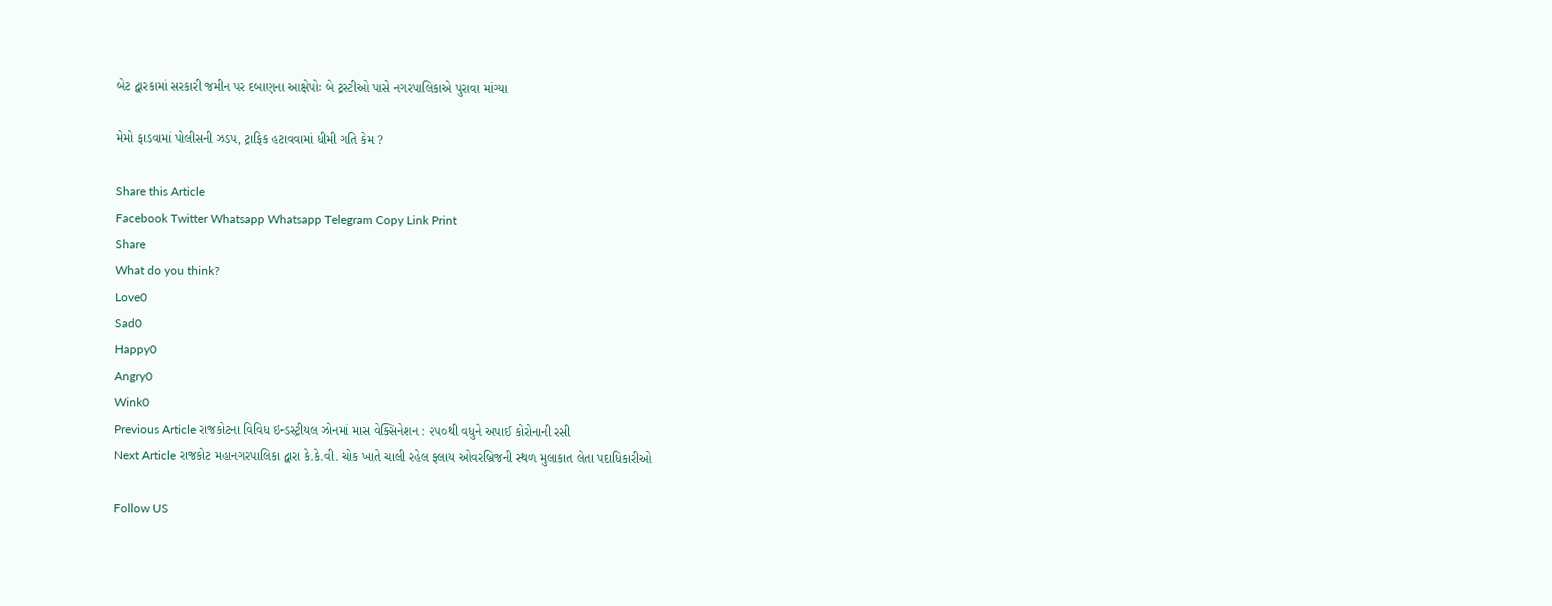બેટ દ્વારકામાં સરકારી જમીન પર દબાણના આક્ષેપોઃ બે ટ્રસ્ટીઓ પાસે નગરપાલિકાએ પુરાવા માંગ્યા

મેમો ફાડવામાં પોલીસની ઝડપ, ટ્રાફિક હટાવવામાં ધીમી ગતિ કેમ ?

Share this Article
Facebook Twitter Whatsapp Whatsapp Telegram Copy Link Print
Share
What do you think?
Love0
Sad0
Happy0
Angry0
Wink0
Previous Article રાજકોટના વિવિધ ઇન્ડસ્ટ્રીયલ ઝોનમાં માસ વેક્સિનેશન : ૨૫૦થી વધુને અપાઈ કોરોનાની રસી
Next Article રાજકોટ મહાનગરપાલિકા દ્વારા કે.કે.વી. ચોક ખાતે ચાલી રહેલ ફ્લાય ઓવરબ્રિજની સ્થળ મુલાકાત લેતા પદાધિકારીઓ

Follow US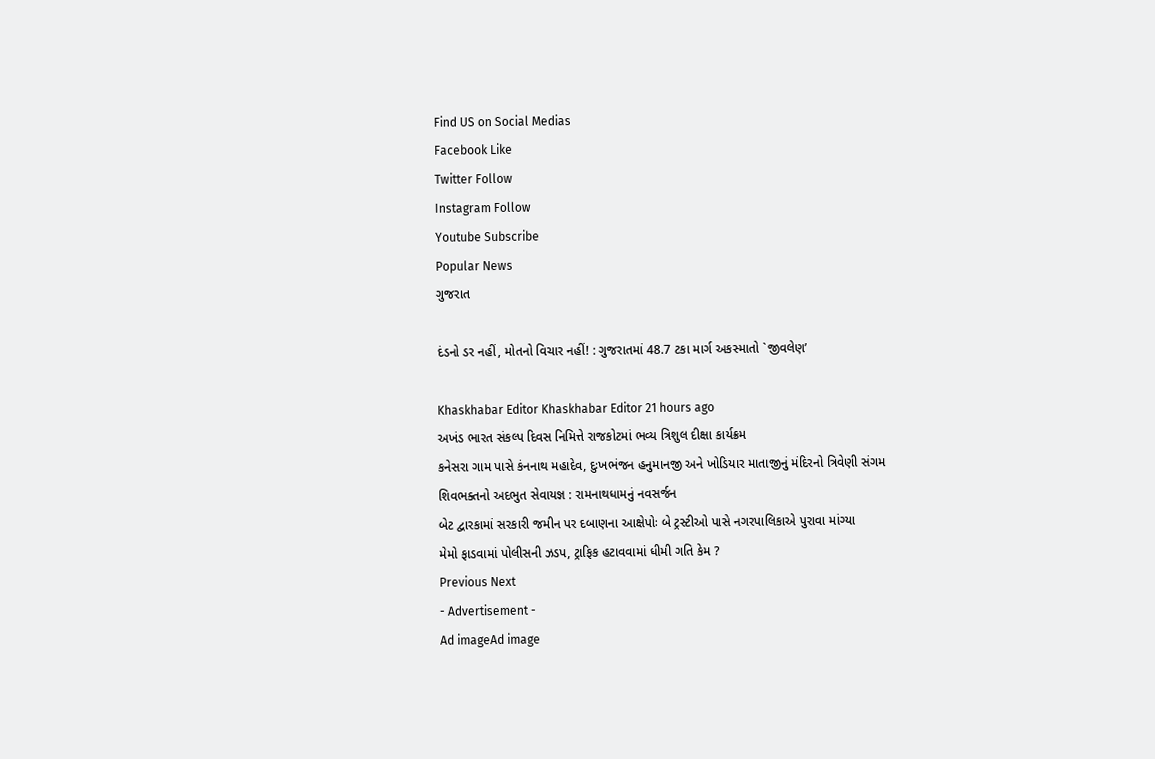Find US on Social Medias
Facebook Like
Twitter Follow
Instagram Follow
Youtube Subscribe
Popular News
ગુજરાત

દંડનો ડર નહીં, મોતનો વિચાર નહીં! : ગુજરાતમાં 48.7 ટકા માર્ગ અકસ્માતો `જીવલેણ’

Khaskhabar Editor Khaskhabar Editor 21 hours ago
અખંડ ભારત સંકલ્પ દિવસ નિમિત્તે રાજકોટમાં ભવ્ય ત્રિશુલ દીક્ષા કાર્યક્રમ
કનેસરા ગામ પાસે કંનનાથ મહાદેવ, દુઃખભંજન હનુમાનજી અને ખોડિયાર માતાજીનું મંદિરનો ત્રિવેણી સંગમ
શિવભક્તનો અદભુત સેવાયજ્ઞ : રામનાથધામનું નવસર્જન
બેટ દ્વારકામાં સરકારી જમીન પર દબાણના આક્ષેપોઃ બે ટ્રસ્ટીઓ પાસે નગરપાલિકાએ પુરાવા માંગ્યા
મેમો ફાડવામાં પોલીસની ઝડપ, ટ્રાફિક હટાવવામાં ધીમી ગતિ કેમ ?
Previous Next
- Advertisement -
Ad imageAd image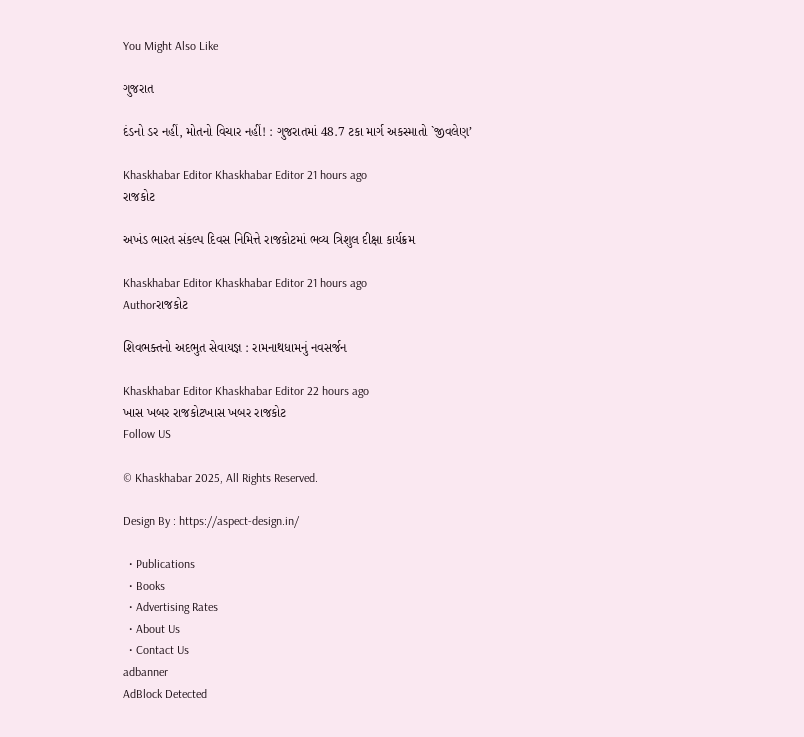You Might Also Like

ગુજરાત

દંડનો ડર નહીં, મોતનો વિચાર નહીં! : ગુજરાતમાં 48.7 ટકા માર્ગ અકસ્માતો `જીવલેણ’

Khaskhabar Editor Khaskhabar Editor 21 hours ago
રાજકોટ

અખંડ ભારત સંકલ્પ દિવસ નિમિત્તે રાજકોટમાં ભવ્ય ત્રિશુલ દીક્ષા કાર્યક્રમ

Khaskhabar Editor Khaskhabar Editor 21 hours ago
Authorરાજકોટ

શિવભક્તનો અદભુત સેવાયજ્ઞ : રામનાથધામનું નવસર્જન

Khaskhabar Editor Khaskhabar Editor 22 hours ago
ખાસ ખબર રાજકોટખાસ ખબર રાજકોટ
Follow US

© Khaskhabar 2025, All Rights Reserved.

Design By : https://aspect-design.in/

  • Publications
  • Books
  • Advertising Rates
  • About Us
  • Contact Us
adbanner
AdBlock Detected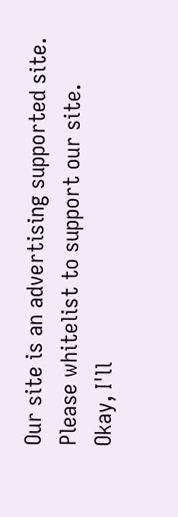Our site is an advertising supported site. Please whitelist to support our site.
Okay, I'll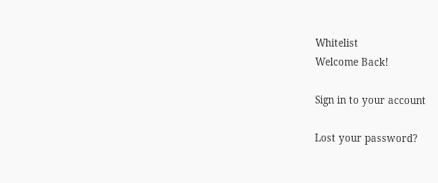Whitelist
Welcome Back!

Sign in to your account

Lost your password?